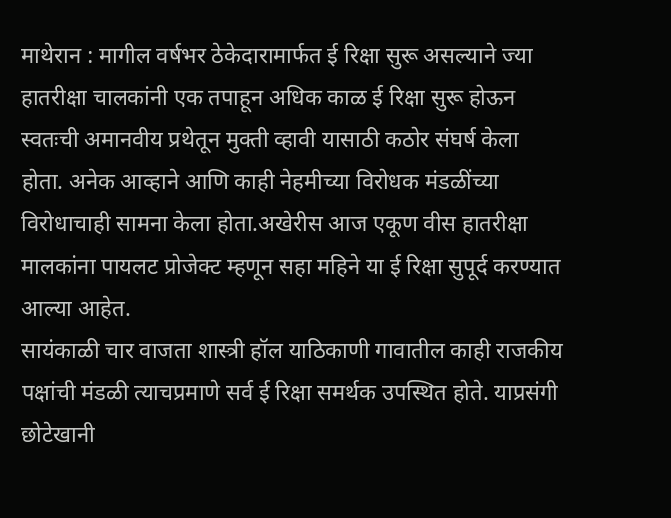माथेरान : मागील वर्षभर ठेकेदारामार्फत ई रिक्षा सुरू असल्याने ज्या हातरीक्षा चालकांनी एक तपाहून अधिक काळ ई रिक्षा सुरू होऊन स्वतःची अमानवीय प्रथेतून मुक्ती व्हावी यासाठी कठोर संघर्ष केला होता. अनेक आव्हाने आणि काही नेहमीच्या विरोधक मंडळींच्या विरोधाचाही सामना केला होता.अखेरीस आज एकूण वीस हातरीक्षा मालकांना पायलट प्रोजेक्ट म्हणून सहा महिने या ई रिक्षा सुपूर्द करण्यात आल्या आहेत.
सायंकाळी चार वाजता शास्त्री हॉल याठिकाणी गावातील काही राजकीय पक्षांची मंडळी त्याचप्रमाणे सर्व ई रिक्षा समर्थक उपस्थित होते. याप्रसंगी छोटेखानी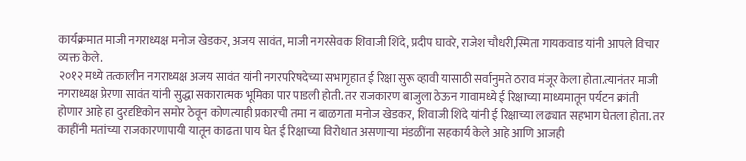कार्यक्रमात माजी नगराध्यक्ष मनोज खेडकर, अजय सावंत, माजी नगरसेवक शिवाजी शिंदे, प्रदीप घावरे, राजेश चौधरी,स्मिता गायकवाड यांनी आपले विचार व्यक्त केले.
२०१२ मध्ये तत्कालीन नगराध्यक्ष अजय सावंत यांनी नगरपरिषदेच्या सभागृहात ई रिक्षा सुरू व्हावी यासाठी सर्वानुमते ठराव मंजूर केला होता.त्यानंतर माजी नगराध्यक्ष प्रेरणा सावंत यांनी सुद्धा सकारात्मक भूमिका पार पाडली होती. तर राजकारण बाजुला ठेऊन गावामध्ये ई रिक्षाच्या माध्यमातून पर्यटन क्रांती होणार आहे हा दुरदृष्टिकोन समोर ठेवून कोणत्याही प्रकारची तमा न बाळगता मनोज खेडकर, शिवाजी शिंदे यांनी ई रिक्षाच्या लढ्यात सहभाग घेतला होता. तर काहींनी मतांच्या राजकारणापायी यातून काढता पाय घेत ई रिक्षाच्या विरोधात असणाऱ्या मंडळींना सहकार्य केले आहे आणि आजही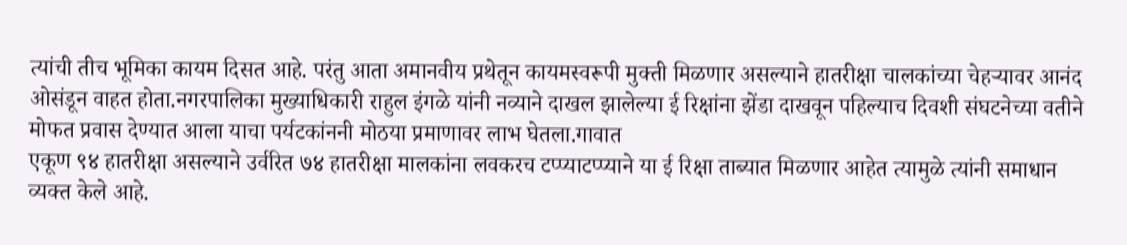त्यांची तीच भूमिका कायम दिसत आहे. परंतु आता अमानवीय प्रथेतून कायमस्वरूपी मुक्ती मिळणार असल्याने हातरीक्षा चालकांच्या चेहऱ्यावर आनंद ओसंडून वाहत होता.नगरपालिका मुख्याधिकारी राहुल इंगळे यांनी नव्याने दाखल झालेल्या ई रिक्षांना झेंडा दाखवून पहिल्याच दिवशी संघटनेच्या वतीने मोफत प्रवास देण्यात आला याचा पर्यटकांननी मोठया प्रमाणावर लाभ घेतला.गावात
एकूण ९४ हातरीक्षा असल्याने उर्वरित ७४ हातरीक्षा मालकांना लवकरच टप्प्याटप्प्याने या ई रिक्षा ताब्यात मिळणार आहेत त्यामुळे त्यांनी समाधान व्यक्त केले आहे.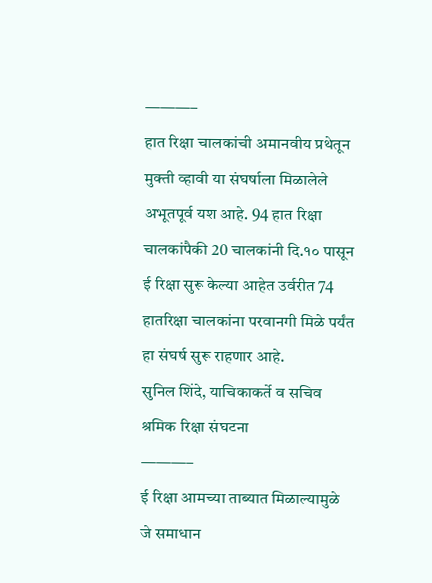———–
हात रिक्षा चालकांची अमानवीय प्रथेतून मुक्ती व्हावी या संघर्षाला मिळालेले अभूतपूर्व यश आहे. 94 हात रिक्षा चालकांपैकी 20 चालकांनी दि.१० पासून ई रिक्षा सुरू केल्या आहेत उर्वरीत 74 हातरिक्षा चालकांना परवानगी मिळे पर्यंत हा संघर्ष सुरू राहणार आहे.
सुनिल शिंदे, याचिकाकर्ते व सचिव श्रमिक रिक्षा संघटना
———–
ई रिक्षा आमच्या ताब्यात मिळाल्यामुळे जे समाधान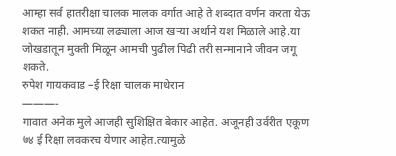आम्हा सर्व हातरीक्षा चालक मालक वर्गात आहे ते शब्दात वर्णन करता येऊ शकत नाही. आमच्या लढ्याला आज खऱ्या अर्थाने यश मिळाले आहे.या जोखडातून मुक्ती मिळून आमची पुढील पिढी तरी सन्मानाने जीवन जगू शकते.
रुपेश गायकवाड –ई रिक्षा चालक माथेरान
———-
गावात अनेक मुले आजही सुशिक्षित बेकार आहेत. अजूनही उर्वरीत एकूण ७४ ई रिक्षा लवकरच येणार आहेत.त्यामुळे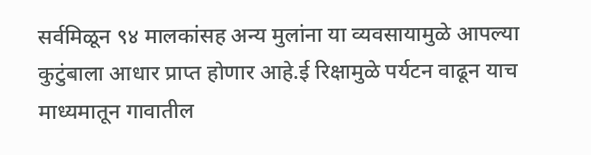सर्वमिळून ९४ मालकांसह अन्य मुलांना या व्यवसायामुळे आपल्या कुटुंबाला आधार प्राप्त होणार आहे.ई रिक्षामुळे पर्यटन वाढून याच माध्यमातून गावातील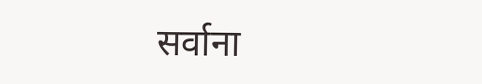सर्वाना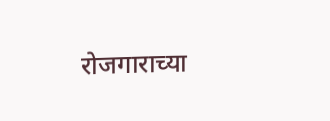रोजगाराच्या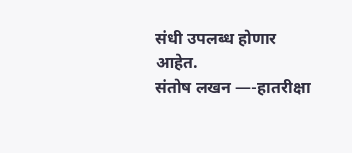संधी उपलब्ध होणार आहेत.
संतोष लखन —-हातरीक्षा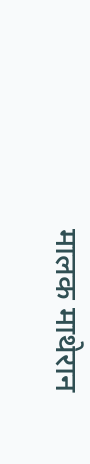मालक माथेरान